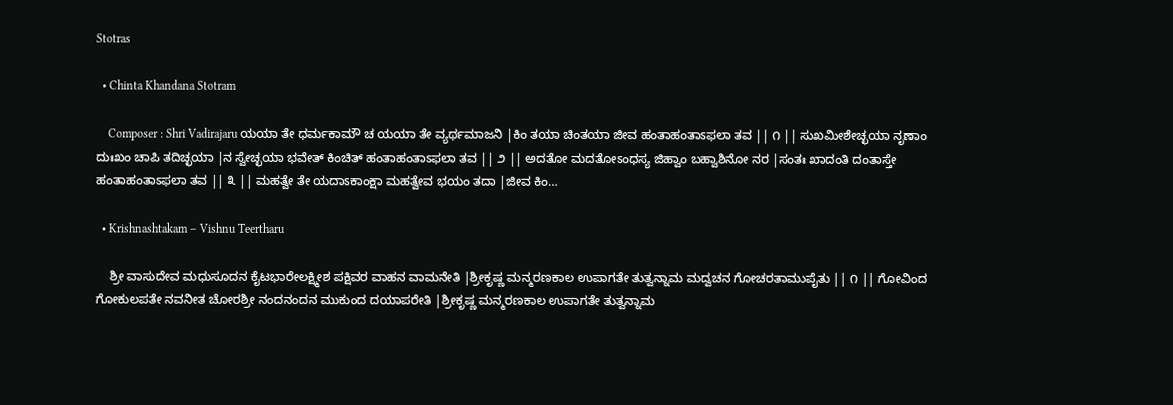Stotras

  • Chinta Khandana Stotram

    Composer : Shri Vadirajaru ಯಯಾ ತೇ ಧರ್ಮಕಾಮೌ ಚ ಯಯಾ ತೇ ವ್ಯರ್ಥಮಾಜನಿ |ಕಿಂ ತಯಾ ಚಿಂತಯಾ ಜೀವ ಹಂತಾಹಂತಾಽಫಲಾ ತವ || ೧ || ಸುಖಮೀಶೇಚ್ಛಯಾ ನೃಣಾಂ ದುಃಖಂ ಚಾಪಿ ತದಿಚ್ಛಯಾ |ನ ಸ್ವೇಚ್ಛಯಾ ಭವೇತ್ ಕಿಂಚಿತ್ ಹಂತಾಹಂತಾಽಫಲಾ ತವ || ೨ || ಅದತೋ ಮದತೋಽಂಧಸ್ಯ ಜಿಹ್ವಾಂ ಬಹ್ವಾಶಿನೋ ನರ |ಸಂತಃ ಖಾದಂತಿ ದಂತಾಸ್ತೇ ಹಂತಾಹಂತಾಽಫಲಾ ತವ || ೩ || ಮಹತ್ವೇ ತೇ ಯದಾಽಕಾಂಕ್ಷಾ ಮಹತ್ವೇವ ಭಯಂ ತದಾ |ಜೀವ ಕಿಂ…

  • Krishnashtakam – Vishnu Teertharu

    ಶ್ರೀ ವಾಸುದೇವ ಮಧುಸೂದನ ಕೈಟಭಾರೇಲಕ್ಷ್ಮೀಶ ಪಕ್ಷಿವರ ವಾಹನ ವಾಮನೇತಿ |ಶ್ರೀಕೃಷ್ಣ ಮನ್ಮರಣಕಾಲ ಉಪಾಗತೇ ತುತ್ವನ್ನಾಮ ಮದ್ವಚನ ಗೋಚರತಾಮುಪೈತು || ೧ || ಗೋವಿಂದ ಗೋಕುಲಪತೇ ನವನೀತ ಚೋರಶ್ರೀ ನಂದನಂದನ ಮುಕುಂದ ದಯಾಪರೇತಿ |ಶ್ರೀಕೃಷ್ಣ ಮನ್ಮರಣಕಾಲ ಉಪಾಗತೇ ತುತ್ವನ್ನಾಮ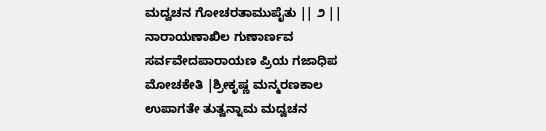ಮದ್ವಚನ ಗೋಚರತಾಮುಪೈತು || ೨ || ನಾರಾಯಣಾಖಿಲ ಗುಣಾರ್ಣವ ಸರ್ವವೇದಪಾರಾಯಣ ಪ್ರಿಯ ಗಜಾಧಿಪ ಮೋಚಕೇತಿ |ಶ್ರೀಕೃಷ್ಣ ಮನ್ಮರಣಕಾಲ ಉಪಾಗತೇ ತುತ್ವನ್ನಾಮ ಮದ್ವಚನ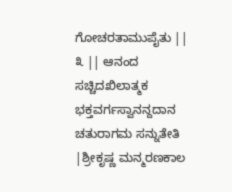ಗೋಚರತಾಮುಪೈತು || ೩ || ಆನಂದ ಸಚ್ಚಿದಖಿಲಾತ್ಮಕ ಭಕ್ತವರ್ಗಸ್ವಾನನ್ದದಾನ ಚತುರಾಗಮ ಸನ್ನುತೇತಿ |ಶ್ರೀಕೃಷ್ಣ ಮನ್ಮರಣಕಾಲ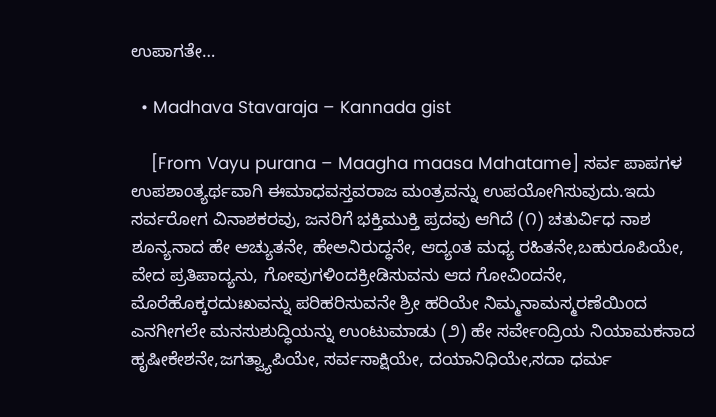ಉಪಾಗತೇ…

  • Madhava Stavaraja – Kannada gist

    [From Vayu purana – Maagha maasa Mahatame] ಸರ್ವ ಪಾಪಗಳ ಉಪಶಾಂತ್ಯರ್ಥವಾಗಿ ಈಮಾಧವಸ್ತವರಾಜ ಮಂತ್ರವನ್ನು ಉಪಯೋಗಿಸುವುದು.ಇದು ಸರ್ವರೋಗ ವಿನಾಶಕರವು, ಜನರಿಗೆ ಭಕ್ತಿಮುಕ್ತಿ ಪ್ರದವು ಆಗಿದೆ (೧) ಚತುರ್ವಿಧ ನಾಶ ಶೂನ್ಯನಾದ ಹೇ ಅಚ್ಯುತನೇ, ಹೇಅನಿರುದ್ಧನೇ, ಆದ್ಯಂತ ಮಧ್ಯ ರಹಿತನೇ,ಬಹುರೂಪಿಯೇ, ವೇದ ಪ್ರತಿಪಾದ್ಯನು, ಗೋವುಗಳಿಂದಕ್ರೀಡಿಸುವನು ಆದ ಗೋವಿಂದನೇ, ಮೊರೆಹೊಕ್ಕರದುಃಖವನ್ನು ಪರಿಹರಿಸುವನೇ ಶ್ರೀ ಹರಿಯೇ ನಿಮ್ಮನಾಮಸ್ಮರಣೆಯಿಂದ ಎನಗೀಗಲೇ ಮನಸುಶುದ್ಧಿಯನ್ನು ಉಂಟುಮಾಡು (೨) ಹೇ ಸರ್ವೇಂದ್ರಿಯ ನಿಯಾಮಕನಾದ ಹೃಷೀಕೇಶನೇ,ಜಗತ್ವ್ಯಾಪಿಯೇ, ಸರ್ವಸಾಕ್ಷಿಯೇ, ದಯಾನಿಧಿಯೇ,ಸದಾ ಧರ್ಮ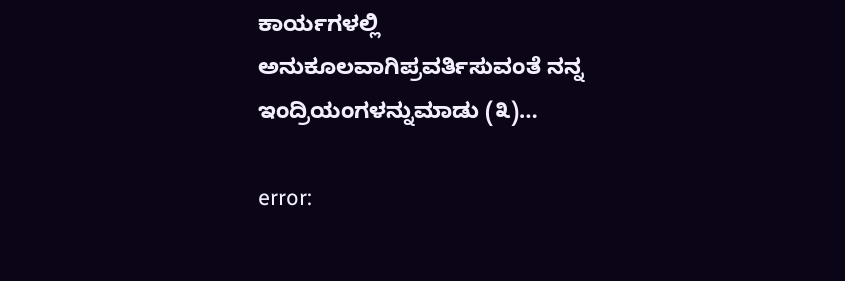ಕಾರ್ಯಗಳಲ್ಲಿ ಅನುಕೂಲವಾಗಿಪ್ರವರ್ತಿಸುವಂತೆ ನನ್ನ ಇಂದ್ರಿಯಂಗಳನ್ನುಮಾಡು (೩)…

error: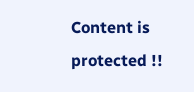Content is protected !!